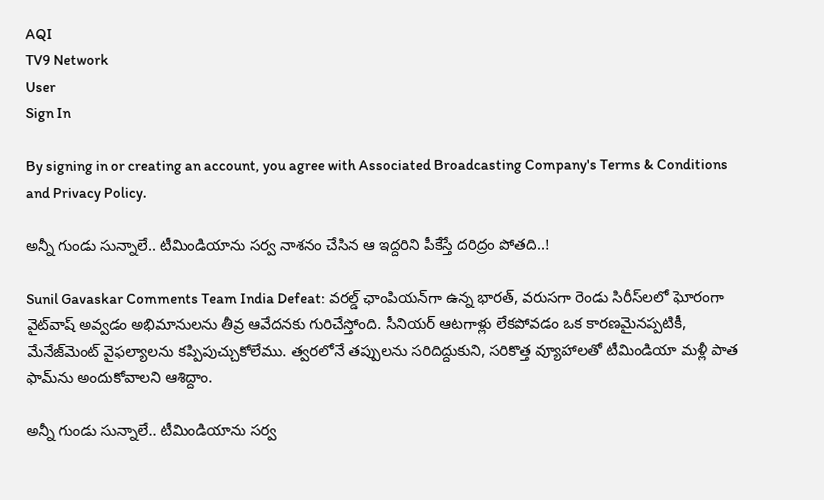AQI
TV9 Network
User
Sign In

By signing in or creating an account, you agree with Associated Broadcasting Company's Terms & Conditions and Privacy Policy.

అన్నీ గుండు సున్నాలే.. టీమిండియాను సర్వ నాశనం చేసిన ఆ ఇద్దరిని పీకేస్తే దరిద్రం పోతది..!

Sunil Gavaskar Comments Team India Defeat: వరల్డ్ ఛాంపియన్‌గా ఉన్న భారత్, వరుసగా రెండు సిరీస్‌లలో ఘోరంగా వైట్‌వాష్ అవ్వడం అభిమానులను తీవ్ర ఆవేదనకు గురిచేస్తోంది. సీనియర్ ఆటగాళ్లు లేకపోవడం ఒక కారణమైనప్పటికీ, మేనేజ్‌మెంట్ వైఫల్యాలను కప్పిపుచ్చుకోలేము. త్వరలోనే తప్పులను సరిదిద్దుకుని, సరికొత్త వ్యూహాలతో టీమిండియా మళ్లీ పాత ఫామ్‌ను అందుకోవాలని ఆశిద్దాం.

అన్నీ గుండు సున్నాలే.. టీమిండియాను సర్వ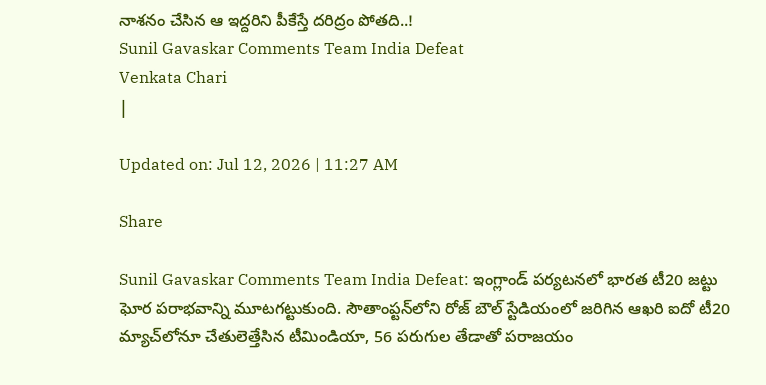నాశనం చేసిన ఆ ఇద్దరిని పీకేస్తే దరిద్రం పోతది..!
Sunil Gavaskar Comments Team India Defeat
Venkata Chari
|

Updated on: Jul 12, 2026 | 11:27 AM

Share

Sunil Gavaskar Comments Team India Defeat: ఇంగ్లాండ్ పర్యటనలో భారత టీ20 జట్టు ఘోర పరాభవాన్ని మూటగట్టుకుంది. సౌతాంప్టన్‌లోని రోజ్ బౌల్ స్టేడియంలో జరిగిన ఆఖరి ఐదో టీ20 మ్యాచ్‌లోనూ చేతులెత్తేసిన టీమిండియా, 56 పరుగుల తేడాతో పరాజయం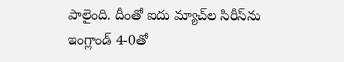పాలైంది. దీంతో ఐదు మ్యాచ్‌ల సిరీస్‌ను ఇంగ్లాండ్ 4-0తో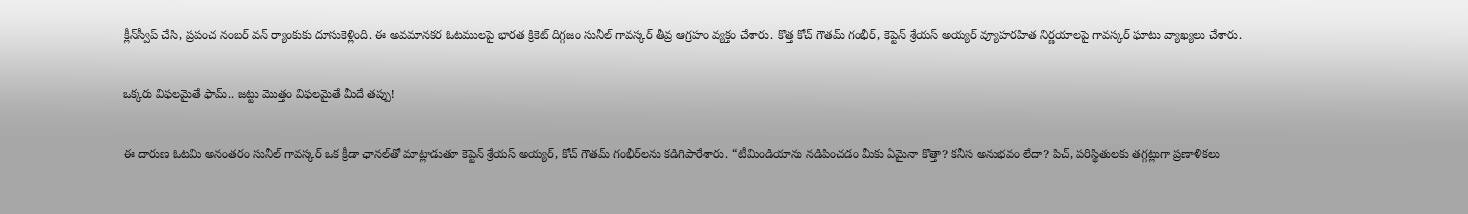క్లీన్‌స్వీప్ చేసి, ప్రపంచ నంబర్ వన్ ర్యాంకుకు దూసుకెళ్లింది. ఈ అవమానకర ఓటములపై భారత క్రికెట్ దిగ్గజం సునీల్ గావస్కర్ తీవ్ర ఆగ్రహం వ్యక్తం చేశారు. కొత్త కోచ్ గౌతమ్ గంభీర్, కెప్టెన్ శ్రేయస్ అయ్యర్ వ్యూహరహిత నిర్ణయాలపై గావస్కర్ ఘాటు వ్యాఖ్యలు చేశారు.

ఒక్కరు విఫలమైతే ఫామ్.. జట్టు మొత్తం విఫలమైతే మీదే తప్పు!

ఈ దారుణ ఓటమి అనంతరం సునీల్ గావస్కర్ ఒక క్రీడా ఛానల్‌తో మాట్లాడుతూ కెప్టెన్ శ్రేయస్ అయ్యర్, కోచ్ గౌతమ్ గంభీర్‌లను కడిగిపారేశారు. “టీమిండియాను నడిపించడం మీకు ఏమైనా కొత్తా? కనీస అనుభవం లేదా? పిచ్, పరిస్థితులకు తగ్గట్లుగా ప్రణాళికలు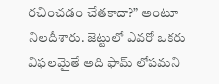రచించడం చేతకాదా?” అంటూ నిలదీశారు. జెట్టులో ఎవరో ఒకరు విఫలమైతే అది ఫామ్ లోపమని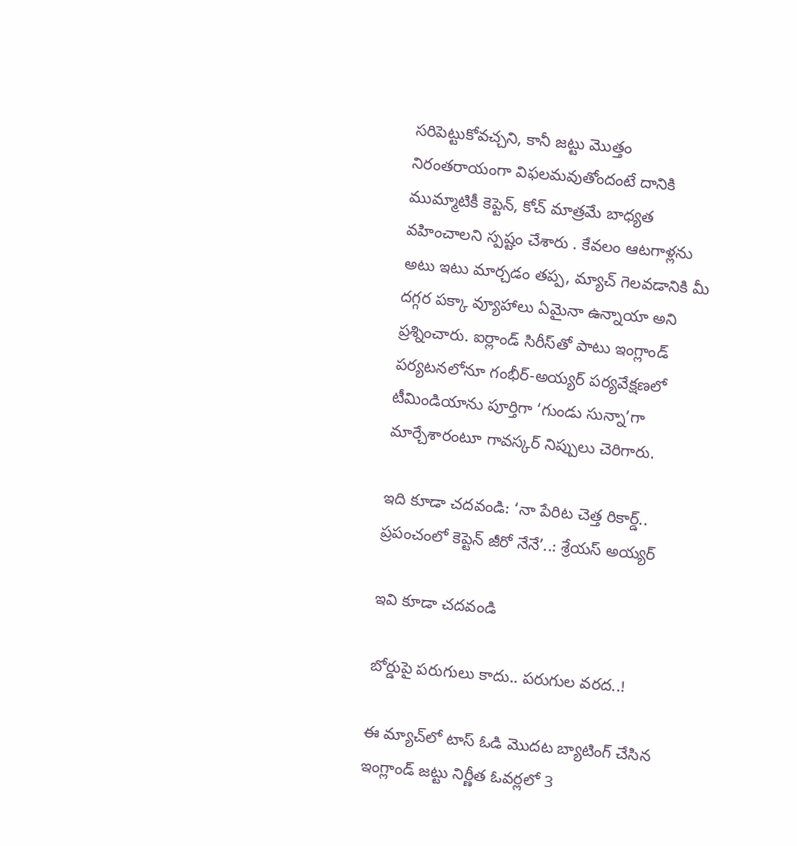సరిపెట్టుకోవచ్చని, కానీ జట్టు మొత్తం నిరంతరాయంగా విఫలమవుతోందంటే దానికి ముమ్మాటికీ కెప్టెన్, కోచ్ మాత్రమే బాధ్యత వహించాలని స్పష్టం చేశారు . కేవలం ఆటగాళ్లను అటు ఇటు మార్చడం తప్ప, మ్యాచ్ గెలవడానికి మీ దగ్గర పక్కా వ్యూహాలు ఏమైనా ఉన్నాయా అని ప్రశ్నించారు. ఐర్లాండ్ సిరీస్‌తో పాటు ఇంగ్లాండ్ పర్యటనలోనూ గంభీర్-అయ్యర్ పర్యవేక్షణలో టీమిండియాను పూర్తిగా ‘గుండు సున్నా’గా మార్చేశారంటూ గావస్కర్ నిప్పులు చెరిగారు.

ఇది కూడా చదవండి: ‘నా పేరిట చెత్త రికార్డ్.. ప్రపంచంలో కెప్టెన్ జీరో నేనే’..: శ్రేయస్ అయ్యర్

ఇవి కూడా చదవండి

బోర్డుపై పరుగులు కాదు.. పరుగుల వరద..!

ఈ మ్యాచ్‌లో టాస్ ఓడి మొదట బ్యాటింగ్ చేసిన ఇంగ్లాండ్ జట్టు నిర్ణీత ఓవర్లలో 3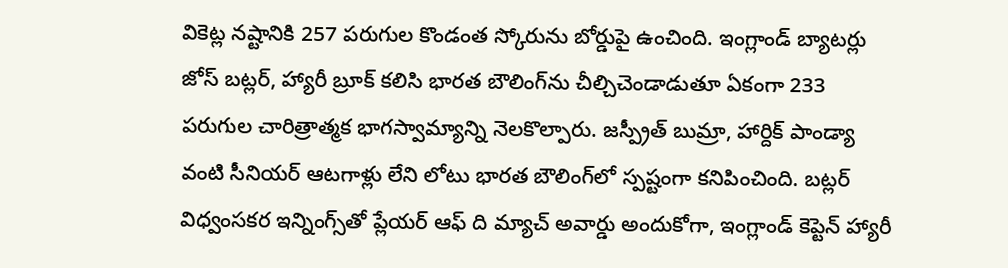వికెట్ల నష్టానికి 257 పరుగుల కొండంత స్కోరును బోర్డుపై ఉంచింది. ఇంగ్లాండ్ బ్యాటర్లు జోస్ బట్లర్, హ్యారీ బ్రూక్ కలిసి భారత బౌలింగ్‌ను చీల్చిచెండాడుతూ ఏకంగా 233 పరుగుల చారిత్రాత్మక భాగస్వామ్యాన్ని నెలకొల్పారు. జస్ప్రీత్ బుమ్రా, హార్దిక్ పాండ్యా వంటి సీనియర్ ఆటగాళ్లు లేని లోటు భారత బౌలింగ్‌లో స్పష్టంగా కనిపించింది. బట్లర్ విధ్వంసకర ఇన్నింగ్స్‌తో ప్లేయర్ ఆఫ్ ది మ్యాచ్ అవార్డు అందుకోగా, ఇంగ్లాండ్ కెప్టెన్ హ్యారీ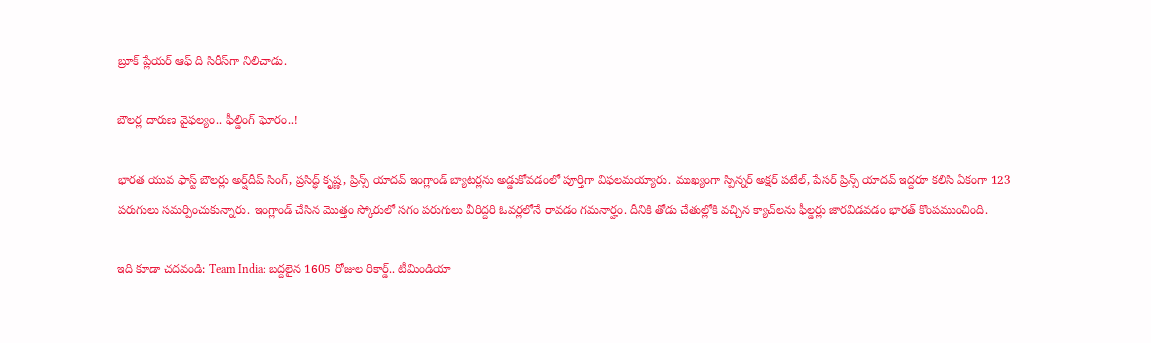బ్రూక్ ప్లేయర్ ఆఫ్ ది సిరీస్‌గా నిలిచాడు.

బౌలర్ల దారుణ వైఫల్యం.. ఫీల్డింగ్ ఘోరం..!

భారత యువ ఫాస్ట్ బౌలర్లు అర్ష్‌దీప్ సింగ్, ప్రసిద్ధ్ కృష్ణ, ప్రిన్స్ యాదవ్ ఇంగ్లాండ్ బ్యాటర్లను అడ్డుకోవడంలో పూర్తిగా విఫలమయ్యారు. ముఖ్యంగా స్పిన్నర్ అక్షర్ పటేల్, పేసర్ ప్రిన్స్ యాదవ్ ఇద్దరూ కలిసి ఏకంగా 123 పరుగులు సమర్పించుకున్నారు. ఇంగ్లాండ్ చేసిన మొత్తం స్కోరులో సగం పరుగులు వీరిద్దరి ఓవర్లలోనే రావడం గమనార్హం. దీనికి తోడు చేతుల్లోకి వచ్చిన క్యాచ్‌లను ఫీల్డర్లు జారవిడవడం భారత్‌ కొంపముంచింది.

ఇది కూడా చదవండి: Team India: బద్దలైన 1605 రోజుల రికార్డ్.. టీమిండియా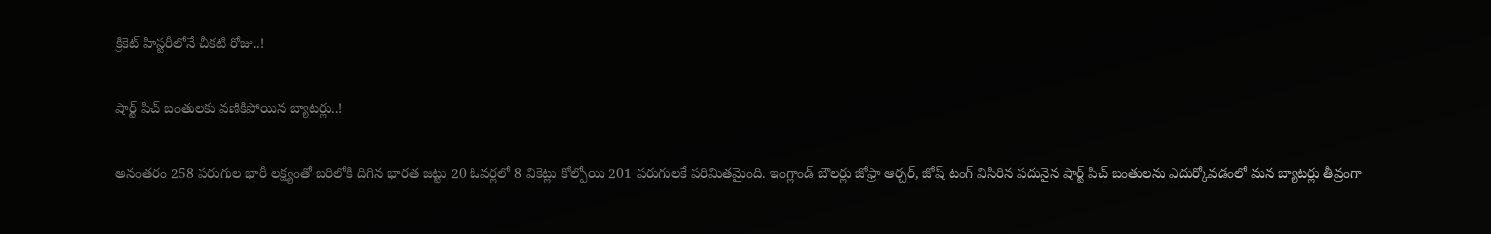క్రికెట్ హిస్టరీలోనే చీకటి రోజు..!

షార్ట్ పిచ్ బంతులకు వణికిపోయిన బ్యాటర్లు..!

అనంతరం 258 పరుగుల భారీ లక్ష్యంతో బరిలోకి దిగిన భారత జట్టు 20 ఓవర్లలో 8 వికెట్లు కోల్పోయి 201 పరుగులకే పరిమితమైంది. ఇంగ్లాండ్ బౌలర్లు జోఫ్రా ఆర్చర్, జోష్ టంగ్ విసిరిన పదునైన షార్ట్ పిచ్ బంతులను ఎదుర్కోవడంలో మన బ్యాటర్లు తీవ్రంగా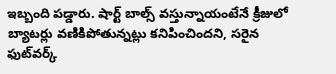ఇబ్బంది పడ్డారు. షార్ట్ బాల్స్ వస్తున్నాయంటేనే క్రీజులో బ్యాటర్లు వణికిపోతున్నట్లు కనిపించిందని, సరైన ఫుట్‌వర్క్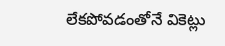లేకపోవడంతోనే వికెట్లు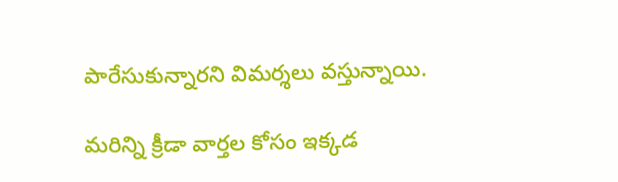పారేసుకున్నారని విమర్శలు వస్తున్నాయి.

మరిన్ని క్రీడా వార్తల కోసం ఇక్కడ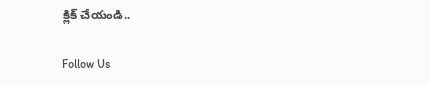క్లిక్ చేయండి..

Follow Us